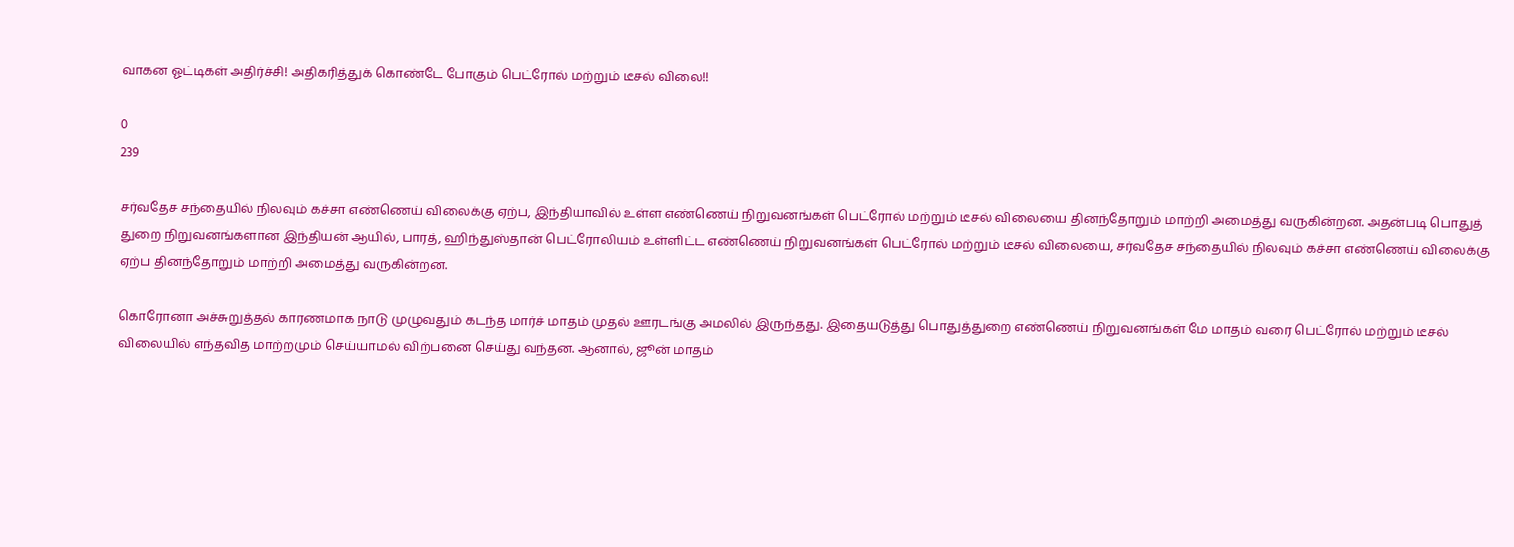வாகன ஓட்டிகள் அதிர்ச்சி! அதிகரித்துக் கொண்டே போகும் பெட்ரோல் மற்றும் டீசல் விலை!!

0
239

சர்வதேச சந்தையில் நிலவும் கச்சா எண்ணெய் விலைக்கு ஏற்ப, இந்தியாவில் உள்ள எண்ணெய் நிறுவனங்கள் பெட்ரோல் மற்றும் டீசல் விலையை தினந்தோறும் மாற்றி அமைத்து வருகின்றன. அதன்படி பொதுத் துறை நிறுவனங்களான இந்தியன் ஆயில், பாரத், ஹிந்துஸ்தான் பெட்ரோலியம் உள்ளிட்ட எண்ணெய் நிறுவனங்கள் பெட்ரோல் மற்றும் டீசல் விலையை, சர்வதேச சந்தையில் நிலவும் கச்சா எண்ணெய் விலைக்கு ஏற்ப தினந்தோறும் மாற்றி அமைத்து வருகின்றன.

கொரோனா அச்சுறுத்தல் காரணமாக நாடு முழுவதும் கடந்த மார்ச் மாதம் முதல் ஊரடங்கு அமலில் இருந்தது. இதையடுத்து பொதுத்துறை எண்ணெய் நிறுவனங்கள் மே மாதம் வரை பெட்ரோல் மற்றும் டீசல் விலையில் எந்தவித மாற்றமும் செய்யாமல் விற்பனை செய்து வந்தன. ஆனால், ஜூன் மாதம்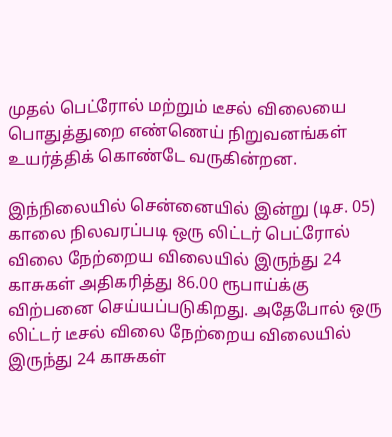முதல் பெட்ரோல் மற்றும் டீசல் விலையை பொதுத்துறை எண்ணெய் நிறுவனங்கள் உயர்த்திக் கொண்டே வருகின்றன.

இந்நிலையில் சென்னையில் இன்று (டிச. 05) காலை நிலவரப்படி ஒரு லிட்டர் பெட்ரோல் விலை நேற்றைய விலையில் இருந்து 24 காசுகள் அதிகரித்து 86.00 ரூபாய்க்கு விற்பனை செய்யப்படுகிறது. அதேபோல் ஒரு லிட்டர் டீசல் விலை நேற்றைய விலையில் இருந்து 24 காசுகள்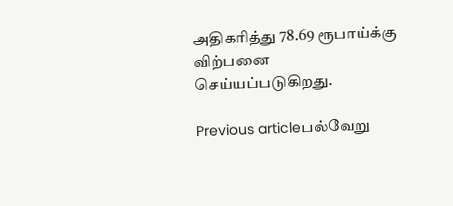அதிகரித்து 78.69 ரூபாய்க்கு விற்பனை செய்யப்படுகிறது.

Previous articleபல்வேறு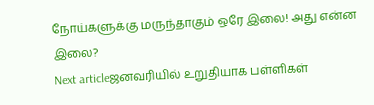நோய்களுக்கு மருந்தாகும் ஒரே இலை! அது என்ன இலை?
Next articleஜனவரியில் உறுதியாக பள்ளிகள்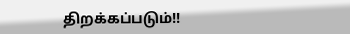திறக்கப்படும்!!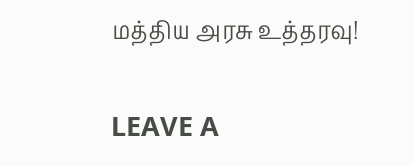மத்திய அரசு உத்தரவு!

LEAVE A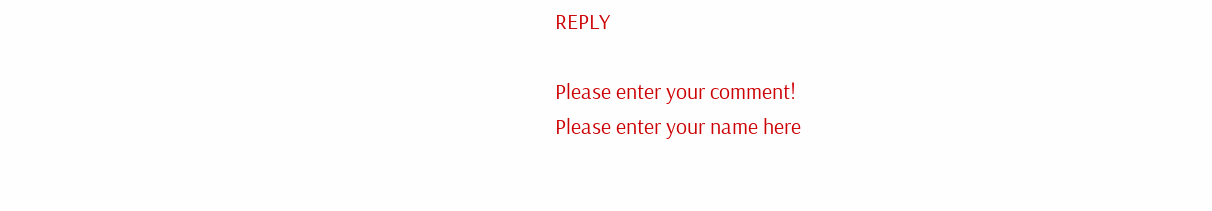REPLY

Please enter your comment!
Please enter your name here